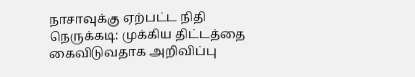நாசாவுக்கு ஏற்பட்ட நிதி நெருக்கடி: முக்கிய திட்டத்தை கைவிடுவதாக அறிவிப்பு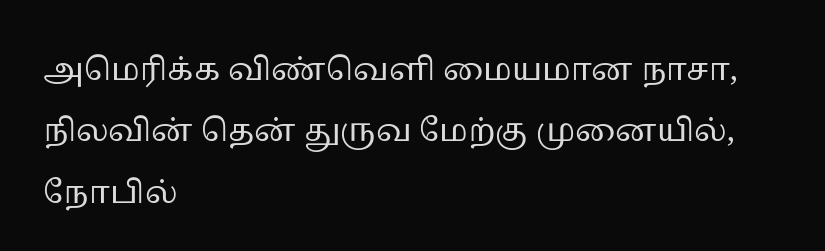அமெரிக்க விண்வெளி மையமான நாசா, நிலவின் தென் துருவ மேற்கு முனையில், நோபில்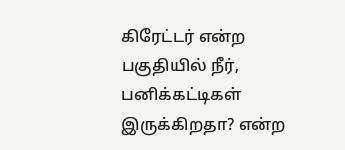கிரேட்டர் என்ற பகுதியில் நீர், பனிக்கட்டிகள் இருக்கிறதா? என்ற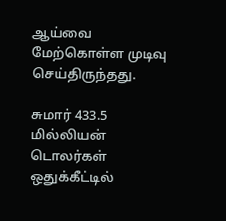ஆய்வை மேற்கொள்ள முடிவு செய்திருந்தது.

சுமார் 433.5 மில்லியன் டொலர்கள் ஒதுக்கீட்டில்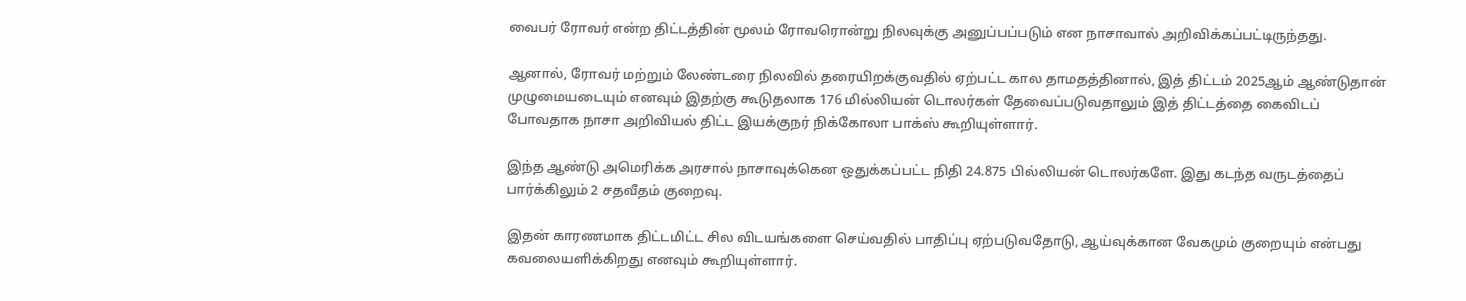வைபர் ரோவர் என்ற திட்டத்தின் மூலம் ரோவரொன்று நிலவுக்கு அனுப்பப்படும் என நாசாவால் அறிவிக்கப்பட்டிருந்தது.

ஆனால், ரோவர் மற்றும் லேண்டரை நிலவில் தரையிறக்குவதில் ஏற்பட்ட கால தாமதத்தினால், இத் திட்டம் 2025ஆம் ஆண்டுதான் முழுமையடையும் எனவும் இதற்கு கூடுதலாக 176 மில்லியன் டொலர்கள் தேவைப்படுவதாலும் இத் திட்டத்தை கைவிடப் போவதாக நாசா அறிவியல் திட்ட இயக்குநர் நிக்கோலா பாக்ஸ் கூறியுள்ளார்.

இந்த ஆண்டு அமெரிக்க அரசால் நாசாவுக்கென ஒதுக்கப்பட்ட நிதி 24.875 பில்லியன் டொலர்களே. இது கடந்த வருடத்தைப் பார்க்கிலும் 2 சதவீதம் குறைவு.

இதன் காரணமாக திட்டமிட்ட சில விடயங்களை செய்வதில் பாதிப்பு ஏற்படுவதோடு, ஆய்வுக்கான வேகமும் குறையும் என்பது கவலையளிக்கிறது எனவும் கூறியுள்ளார்.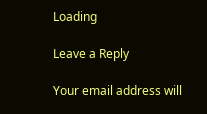Loading

Leave a Reply

Your email address will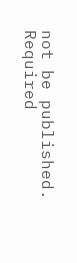not be published. Required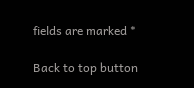fields are marked *

Back to top button